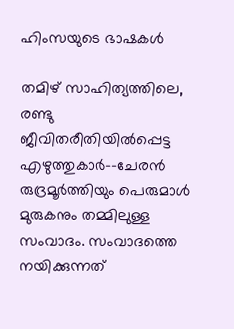ഹിംസയുടെ ഭാഷകൾ

തമിഴ് സാഹിത്യത്തിലെ, രണ്ടു ജീവിതരീതിയിൽപ്പെട്ട എഴുത്തുകാർ--ചേരൻ രുദ്രമൂർത്തിയും പെരുമാൾ മുരുകനും തമ്മിലുള്ള സംവാദം. സംവാദത്തെ നയിക്കുന്നത്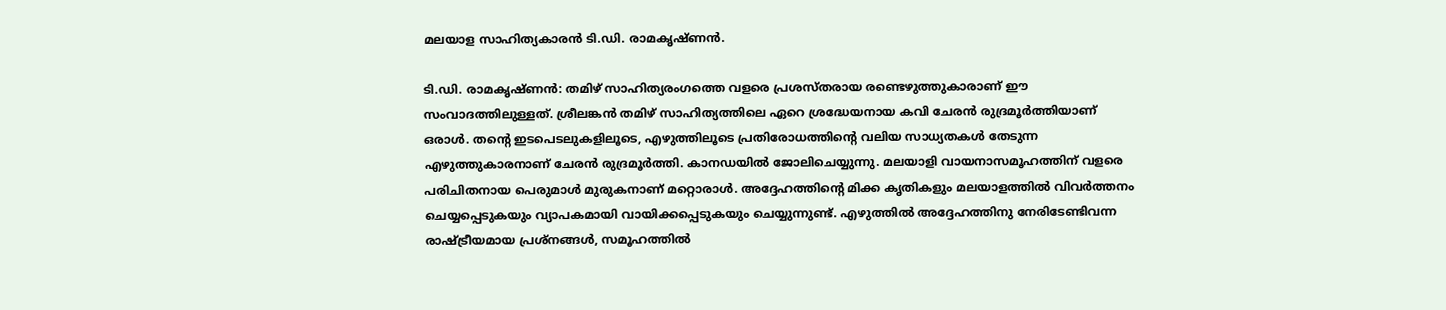മലയാള സാഹിത്യകാരൻ ടി.ഡി. രാമകൃഷ്ണൻ.

ടി.ഡി. രാമകൃഷ്ണൻ: തമിഴ് സാഹിത്യരംഗത്തെ വളരെ പ്രശസ്തരായ രണ്ടെഴുത്തുകാരാണ് ഈ സംവാദത്തിലുള്ളത്. ശ്രീലങ്കൻ തമിഴ് സാഹിത്യത്തിലെ ഏറെ ശ്രദ്ധേയനായ കവി ചേരൻ രുദ്രമൂർത്തിയാണ് ഒരാൾ. തന്റെ ഇടപെടലുകളിലൂടെ, എഴുത്തിലൂടെ പ്രതിരോധത്തിന്റെ വലിയ സാധ്യതകൾ തേടുന്ന എഴുത്തുകാരനാണ് ചേരൻ രുദ്രമൂർത്തി. കാനഡയിൽ ജോലിചെയ്യുന്നു. മലയാളി വായനാസമൂഹത്തിന് വളരെ പരിചിതനായ പെരുമാൾ മുരുകനാണ് മറ്റൊരാൾ. അദ്ദേഹത്തിന്റെ മിക്ക കൃതികളും മലയാളത്തിൽ വിവർത്തനം ചെയ്യപ്പെടുകയും വ്യാപകമായി വായിക്കപ്പെടുകയും ചെയ്യുന്നുണ്ട്. എഴുത്തിൽ അദ്ദേഹത്തിനു നേരിടേണ്ടിവന്ന രാഷ്ട്രീയമായ പ്രശ്‌നങ്ങൾ, സമൂഹത്തിൽ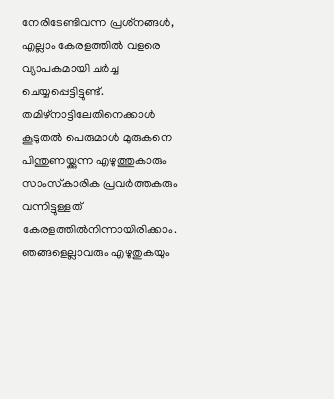നേരിടേണ്ടിവന്ന പ്രശ്‌നങ്ങൾ, എല്ലാം കേരളത്തിൽ വളരെ വ്യാപകമായി ചർച്ച ചെയ്യപ്പെട്ടിട്ടുണ്ട്. തമിഴ്‌നാട്ടിലേതിനെക്കാൾ കൂടുതൽ പെരുമാൾ മുരുകനെ പിന്തുണയ്ക്കുന്ന എഴുത്തുകാരും സാംസ്‌കാരിക പ്രവർത്തകരും വന്നിട്ടുള്ളത് കേരളത്തിൽനിന്നായിരിക്കാം. ഞങ്ങളെല്ലാവരും എഴുതുകയും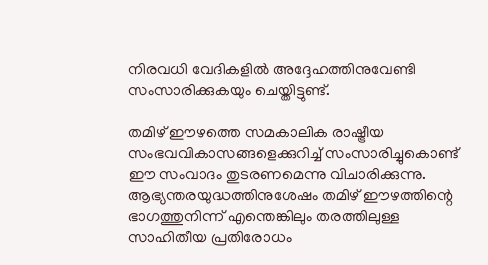നിരവധി വേദികളിൽ അദ്ദേഹത്തിനുവേണ്ടി സംസാരിക്കുകയും ചെയ്തിട്ടുണ്ട്.

തമിഴ് ഈഴത്തെ സമകാലിക രാഷ്ട്രീയ സംഭവവികാസങ്ങളെക്കുറിച്ച് സംസാരിച്ചുകൊണ്ട് ഈ സംവാദം തുടരണമെന്നു വിചാരിക്കുന്നു. ആഭ്യന്തരയുദ്ധത്തിനുശേഷം തമിഴ് ഈഴത്തിന്റെ ഭാഗത്തുനിന്ന് എന്തെങ്കിലും തരത്തിലുള്ള സാഹിതീയ പ്രതിരോധം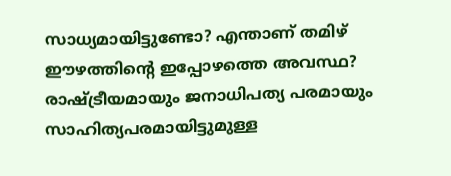സാധ്യമായിട്ടുണ്ടോ? എന്താണ് തമിഴ് ഈഴത്തിന്റെ ഇപ്പോഴത്തെ അവസ്ഥ? രാഷ്ട്രീയമായും ജനാധിപത്യ പരമായും സാഹിത്യപരമായിട്ടുമുള്ള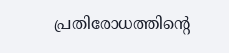പ്രതിരോധത്തിന്റെ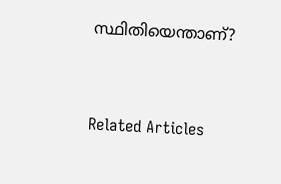സ്ഥിതിയെന്താണ്?


Related Articles